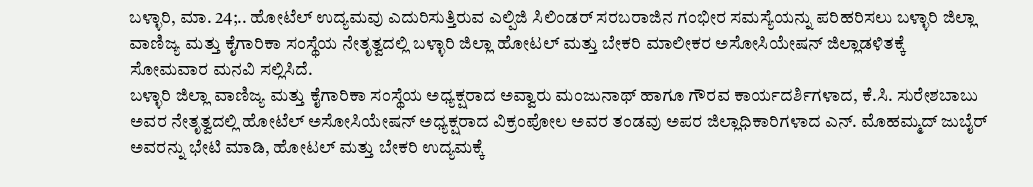ಬಳ್ಳಾರಿ, ಮಾ. 24;.. ಹೋಟೆಲ್ ಉದ್ಯಮವು ಎದುರಿಸುತ್ತಿರುವ ಎಲ್ಪಿಜಿ ಸಿಲಿಂಡರ್ ಸರಬರಾಜಿನ ಗಂಭೀರ ಸಮಸ್ಯೆಯನ್ನು ಪರಿಹರಿಸಲು ಬಳ್ಳಾರಿ ಜಿಲ್ಲಾ ವಾಣಿಜ್ಯ ಮತ್ತು ಕೈಗಾರಿಕಾ ಸಂಸ್ಥೆಯ ನೇತೃತ್ವದಲ್ಲಿ ಬಳ್ಳಾರಿ ಜಿಲ್ಲಾ ಹೋಟಲ್ ಮತ್ತು ಬೇಕರಿ ಮಾಲೀಕರ ಅಸೋಸಿಯೇಷನ್ ಜಿಲ್ಲಾಡಳಿತಕ್ಕೆ ಸೋಮವಾರ ಮನವಿ ಸಲ್ಲಿಸಿದೆ.
ಬಳ್ಳಾರಿ ಜಿಲ್ಲಾ ವಾಣಿಜ್ಯ ಮತ್ತು ಕೈಗಾರಿಕಾ ಸಂಸ್ಥೆಯ ಅಧ್ಯಕ್ಷರಾದ ಅವ್ವಾರು ಮಂಜುನಾಥ್ ಹಾಗೂ ಗೌರವ ಕಾರ್ಯದರ್ಶಿಗಳಾದ, ಕೆ.ಸಿ. ಸುರೇಶಬಾಬು ಅವರ ನೇತೃತ್ವದಲ್ಲಿ ಹೋಟೆಲ್ ಅಸೋಸಿಯೇಷನ್ ಅಧ್ಯಕ್ಷರಾದ ವಿಕ್ರಂಪೋಲ ಅವರ ತಂಡವು ಅಪರ ಜಿಲ್ಲಾಧಿಕಾರಿಗಳಾದ ಎನ್. ಮೊಹಮ್ಮದ್ ಜುಬೈರ್ ಅವರನ್ನು ಭೇಟಿ ಮಾಡಿ, ಹೋಟಲ್ ಮತ್ತು ಬೇಕರಿ ಉದ್ಯಮಕ್ಕೆ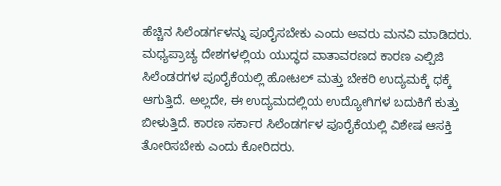ಹೆಚ್ಚಿನ ಸಿಲೆಂಡರ್ಗಳನ್ನು ಪೂರೈಸಬೇಕು ಎಂದು ಅವರು ಮನವಿ ಮಾಡಿದರು.
ಮಧ್ಯಪ್ರಾಚ್ಯ ದೇಶಗಳಲ್ಲಿಯ ಯುದ್ಧದ ವಾತಾವರಣದ ಕಾರಣ ಎಲ್ಪಿಜಿ ಸಿಲೆಂಡರಗಳ ಪೂರೈಕೆಯಲ್ಲಿ ಹೋಟಲ್ ಮತ್ತು ಬೇಕರಿ ಉದ್ಯಮಕ್ಕೆ ಧಕ್ಕೆ ಆಗುತ್ತಿದೆ. ಅಲ್ಲದೇ, ಈ ಉದ್ಯಮದಲ್ಲಿಯ ಉದ್ಯೋಗಿಗಳ ಬದುಕಿಗೆ ಕುತ್ತು ಬೀಳುತ್ತಿದೆ. ಕಾರಣ ಸರ್ಕಾರ ಸಿಲೆಂಡರ್ಗಳ ಪೂರೈಕೆಯಲ್ಲಿ ವಿಶೇಷ ಆಸಕ್ತಿ ತೋರಿಸಬೇಕು ಎಂದು ಕೋರಿದರು.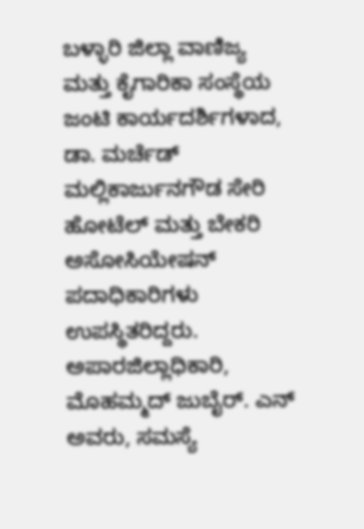ಬಳ್ಳಾರಿ ಜಿಲ್ಲಾ ವಾಣಿಜ್ಯ ಮತ್ತು ಕೈಗಾರಿಕಾ ಸಂಸ್ಥೆಯ ಜಂಟಿ ಕಾರ್ಯದರ್ಶಿಗಳಾದ, ಡಾ. ಮರ್ಚೆಡ್ ಮಲ್ಲಿಕಾರ್ಜುನಗೌಡ ಸೇರಿ ಹೋಟೆಲ್ ಮತ್ತು ಬೇಕರಿ ಅಸೋಸಿಯೇಷನ್ ಪದಾಧಿಕಾರಿಗಳು ಉಪಸ್ಥಿತರಿದ್ದರು.
ಅಪಾರಜಿಲ್ಲಾಧಿಕಾರಿ, ಮೊಹಮ್ಮದ್ ಜುಬೈರ್. ಎನ್ ಅವರು, ಸಮಸ್ಯೆ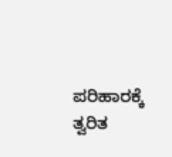ಪರಿಹಾರಕ್ಕೆ ತ್ವರಿತ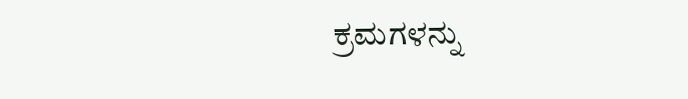ಕ್ರಮಗಳನ್ನು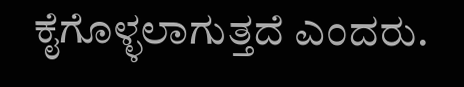ಕೈಗೊಳ್ಳಲಾಗುತ್ತದೆ ಎಂದರು.